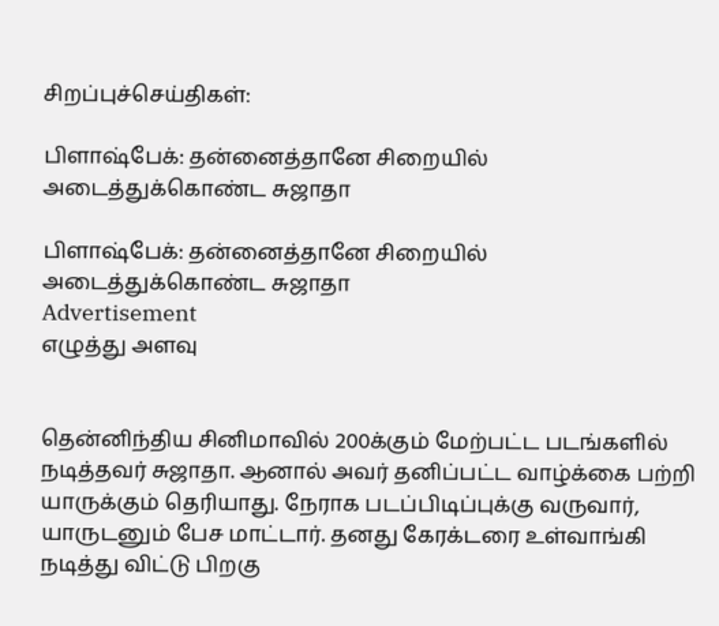சிறப்புச்செய்திகள்:

பிளாஷ்பேக்: தன்னைத்தானே சிறையில் அடைத்துக்கொண்ட சுஜாதா

பிளாஷ்பேக்: தன்னைத்தானே சிறையில் அடைத்துக்கொண்ட சுஜாதா
Advertisement
எழுத்து அளவு


தென்னிந்திய சினிமாவில் 200க்கும் மேற்பட்ட படங்களில் நடித்தவர் சுஜாதா. ஆனால் அவர் தனிப்பட்ட வாழ்க்கை பற்றி யாருக்கும் தெரியாது. நேராக படப்பிடிப்புக்கு வருவார், யாருடனும் பேச மாட்டார். தனது கேரக்டரை உள்வாங்கி நடித்து விட்டு பிறகு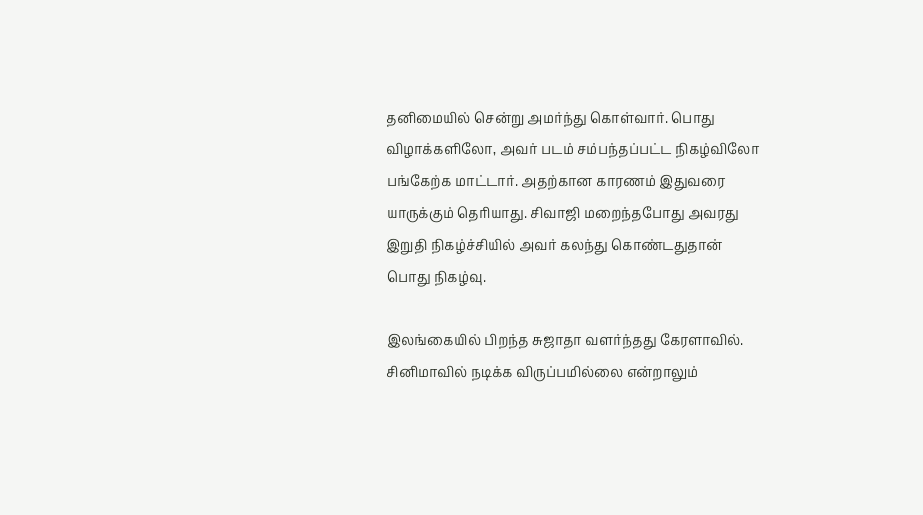தனிமையில் சென்று அமர்ந்து கொள்வார். பொது விழாக்களிலோ, அவர் படம் சம்பந்தப்பட்ட நிகழ்விலோ பங்கேற்க மாட்டார். அதற்கான காரணம் இதுவரை யாருக்கும் தெரியாது. சிவாஜி மறைந்தபோது அவரது இறுதி நிகழ்ச்சியில் அவர் கலந்து கொண்டதுதான் பொது நிகழ்வு.

இலங்கையில் பிறந்த சுஜாதா வளர்ந்தது கேரளாவில். சினிமாவில் நடிக்க விருப்பமில்லை என்றாலும்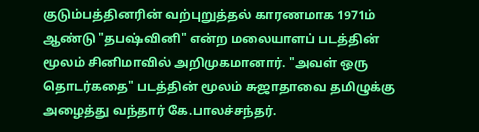குடும்பத்தினரின் வற்புறுத்தல் காரணமாக 1971ம் ஆண்டு "தபஷ்வினி" என்ற மலையாளப் படத்தின் மூலம் சினிமாவில் அறிமுகமானார். "அவள் ஒரு தொடர்கதை" படத்தின் மூலம் சுஜாதாவை தமிழுக்கு அழைத்து வந்தார் கே.பாலச்சந்தர்.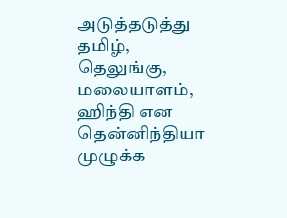அடுத்தடுத்து தமிழ், தெலுங்கு, மலையாளம், ஹிந்தி என தென்னிந்தியா முழுக்க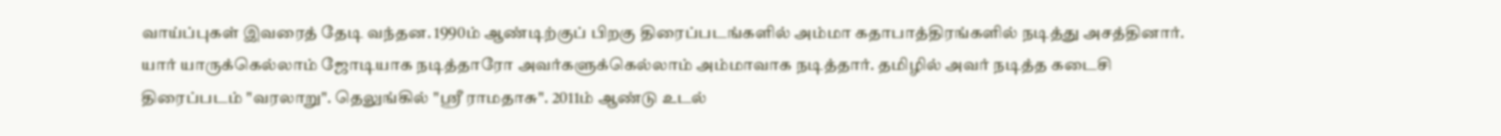வாய்ப்புகள் இவரைத் தேடி வந்தன. 1990ம் ஆண்டிற்குப் பிறகு திரைப்படங்களில் அம்மா கதாபாத்திரங்களில் நடித்து அசத்தினார். யார் யாருக்கெல்லாம் ஜோடியாக நடித்தாரோ அவர்களுக்கெல்லாம் அம்மாவாக நடித்தார். தமிழில் அவர் நடித்த கடைசி திரைப்படம் "வரலாறு". தெலுங்கில் "ஸ்ரீ ராமதாசு". 2011ம் ஆண்டு உடல்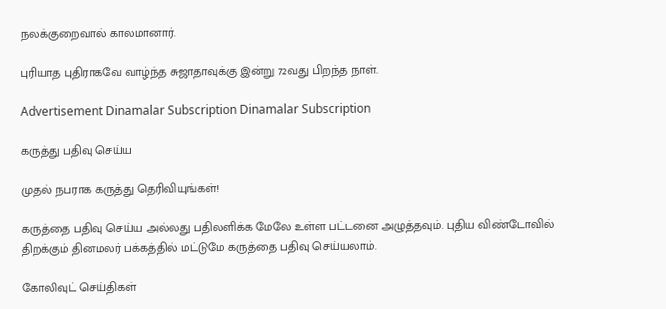நலக்குறைவால் காலமானார்.

புரியாத புதிராகவே வாழ்ந்த சுஜாதாவுக்கு இன்று 72வது பிறந்த நாள்.

Advertisement Dinamalar Subscription Dinamalar Subscription

கருத்து பதிவு செய்ய

முதல் நபராக கருத்து தெரிவியுங்கள்!

கருத்தை பதிவு செய்ய அல்லது பதிலளிக்க மேலே உள்ள பட்டனை அழுத்தவும். புதிய விண்டோவில் திறக்கும் தினமலர் பக்கத்தில் மட்டுமே கருத்தை பதிவு செய்யலாம்.

கோலிவுட் செய்திகள்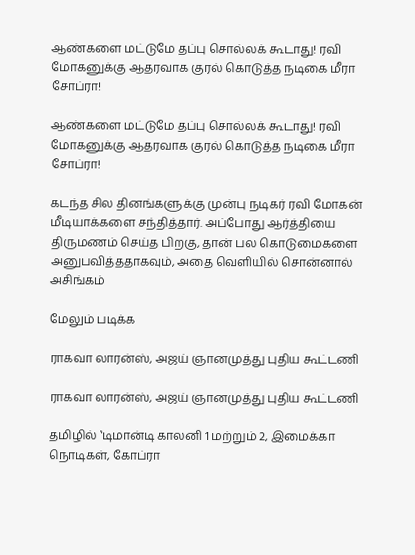ஆண்களை மட்டுமே தப்பு சொல்லக் கூடாது! ரவி மோகனுக்கு ஆதரவாக குரல் கொடுத்த நடிகை மீரா சோப்ரா!

ஆண்களை மட்டுமே தப்பு சொல்லக் கூடாது! ரவி மோகனுக்கு ஆதரவாக குரல் கொடுத்த நடிகை மீரா சோப்ரா!

கடந்த சில தினங்களுக்கு முன்பு நடிகர் ரவி மோகன் மீடியாக்களை சந்தித்தார். அப்போது ஆர்த்தியை திருமணம் செய்த பிறகு, தான் பல கொடுமைகளை அனுபவித்ததாகவும், அதை வெளியில் சொன்னால் அசிங்கம்

மேலும் படிக்க

ராகவா லாரன்ஸ், அஜய் ஞானமுத்து புதிய கூட்டணி

ராகவா லாரன்ஸ், அஜய் ஞானமுத்து புதிய கூட்டணி

தமிழில் ‛டிமான்டி காலனி 1 மற்றும் 2, இமைக்கா நொடிகள், கோப்ரா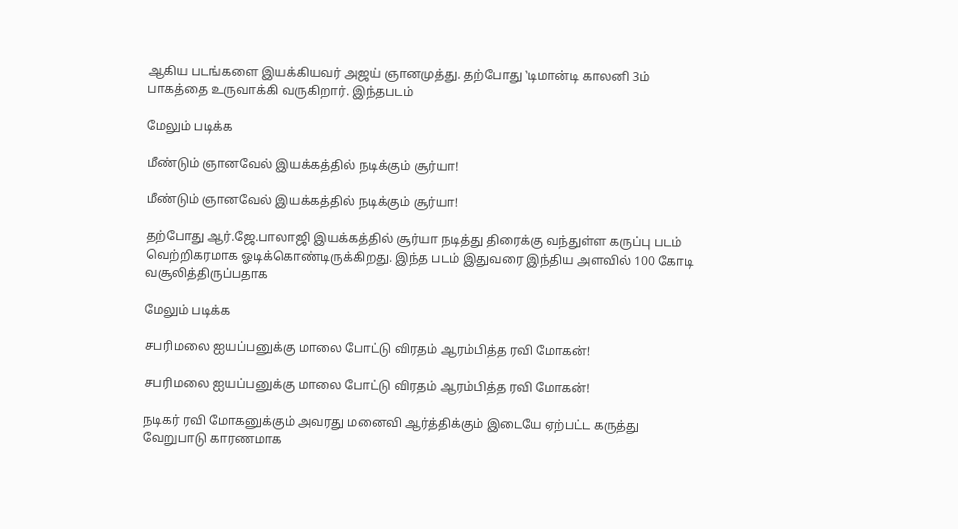ஆகிய படங்களை இயக்கியவர் அஜய் ஞானமுத்து. தற்போது ‛டிமான்டி காலனி 3ம் பாகத்தை உருவாக்கி வருகிறார். இந்தபடம்

மேலும் படிக்க

மீண்டும் ஞானவேல் இயக்கத்தில் நடிக்கும் சூர்யா!

மீண்டும் ஞானவேல் இயக்கத்தில் நடிக்கும் சூர்யா!

தற்போது ஆர்.ஜே.பாலாஜி இயக்கத்தில் சூர்யா நடித்து திரைக்கு வந்துள்ள கருப்பு படம் வெற்றிகரமாக ஓடிக்கொண்டிருக்கிறது. இந்த படம் இதுவரை இந்திய அளவில் 100 கோடி வசூலித்திருப்பதாக

மேலும் படிக்க

சபரிமலை ஐயப்பனுக்கு மாலை போட்டு விரதம் ஆரம்பித்த ரவி மோகன்!

சபரிமலை ஐயப்பனுக்கு மாலை போட்டு விரதம் ஆரம்பித்த ரவி மோகன்!

நடிகர் ரவி மோகனுக்கும் அவரது மனைவி ஆர்த்திக்கும் இடையே ஏற்பட்ட கருத்து வேறுபாடு காரணமாக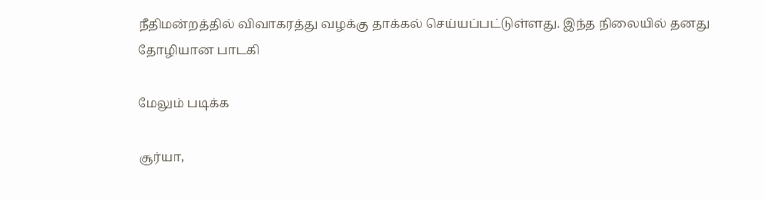நீதிமன்றத்தில் விவாகரத்து வழக்கு தாக்கல் செய்யப்பட்டுள்ளது. இந்த நிலையில் தனது தோழியான பாடகி

மேலும் படிக்க

சூர்யா,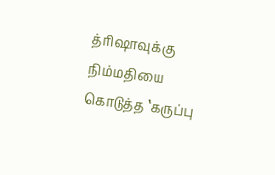த்ரிஷாவுக்கு நிம்மதியை கொடுத்த ‛கருப்பு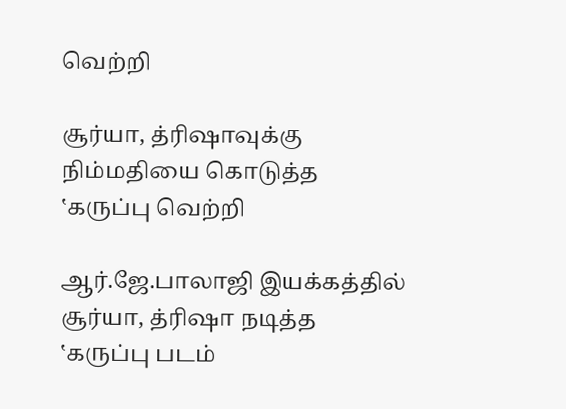வெற்றி

சூர்யா, த்ரிஷாவுக்கு நிம்மதியை கொடுத்த ‛கருப்பு வெற்றி

ஆர்.ஜே.பாலாஜி இயக்கத்தில் சூர்யா, த்ரிஷா நடித்த ‛கருப்பு படம்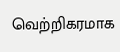வெற்றிகரமாக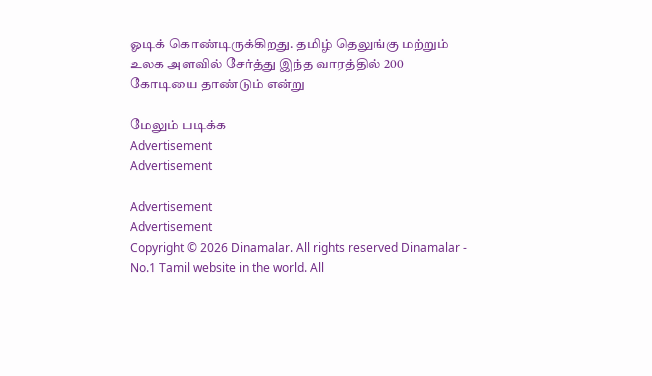ஓடிக் கொண்டிருக்கிறது. தமிழ் தெலுங்கு மற்றும் உலக அளவில் சேர்த்து இந்த வாரத்தில் 200 கோடியை தாண்டும் என்று

மேலும் படிக்க
Advertisement
Advertisement

Advertisement
Advertisement
Copyright © 2026 Dinamalar. All rights reserved Dinamalar - No.1 Tamil website in the world. All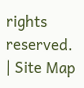rights reserved. | Site Map